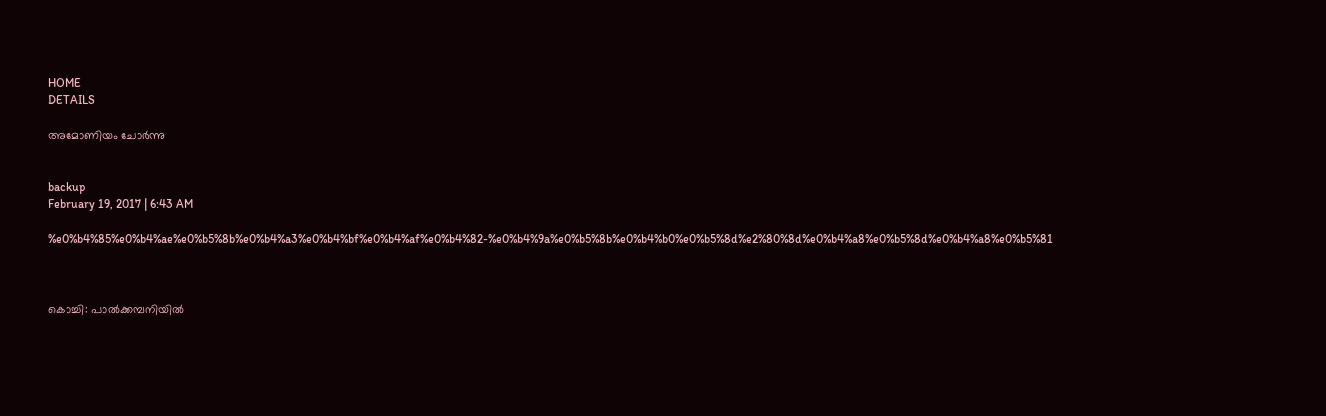HOME
DETAILS

അമോണിയം ചോര്‍ന്നു


backup
February 19, 2017 | 6:43 AM

%e0%b4%85%e0%b4%ae%e0%b5%8b%e0%b4%a3%e0%b4%bf%e0%b4%af%e0%b4%82-%e0%b4%9a%e0%b5%8b%e0%b4%b0%e0%b5%8d%e2%80%8d%e0%b4%a8%e0%b5%8d%e0%b4%a8%e0%b5%81



കൊച്ചി: പാല്‍ക്കമ്പനിയില്‍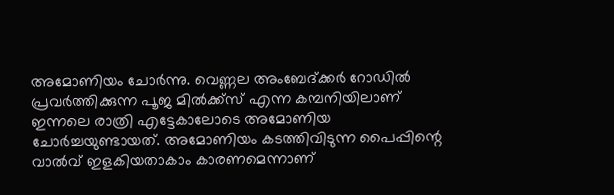അമോണിയം ചോര്‍ന്നു. വെണ്ണല അംബേദ്ക്കര്‍ റോഡില്‍ പ്രവര്‍ത്തിക്കുന്ന പൂജ മില്‍ക്ക്‌സ് എന്ന കമ്പനിയിലാണ് ഇന്നലെ രാത്രി എട്ടേകാലോടെ അമോണിയ ചോര്‍ച്ചയുണ്ടായത്. അമോണിയം കടത്തിവിടുന്ന പൈപ്പിന്റെ വാല്‍വ് ഇളകിയതാകാം കാരണമെന്നാണ്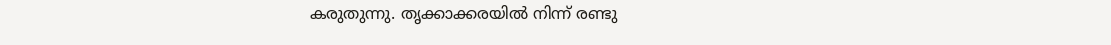കരുതുന്നു. തൃക്കാക്കരയില്‍ നിന്ന് രണ്ടു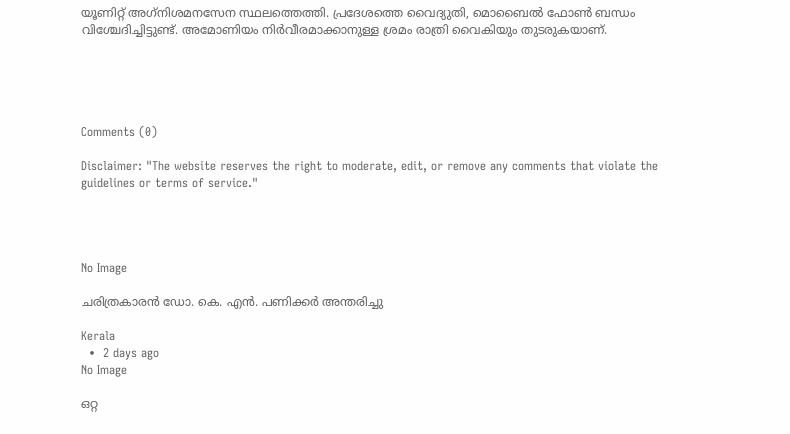യൂണിറ്റ് അഗ്‌നിശമനസേന സ്ഥലത്തെത്തി. പ്രദേശത്തെ വൈദ്യുതി, മൊബൈല്‍ ഫോണ്‍ ബന്ധം വിശ്ചേദിച്ചിട്ടുണ്ട്. അമോണിയം നിര്‍വീരമാക്കാനുള്ള ശ്രമം രാത്രി വൈകിയും തുടരുകയാണ്.





Comments (0)

Disclaimer: "The website reserves the right to moderate, edit, or remove any comments that violate the guidelines or terms of service."




No Image

ചരിത്രകാരന്‍ ഡോ. കെ. എന്‍. പണിക്കര്‍ അന്തരിച്ചു

Kerala
  •  2 days ago
No Image

ഒറ്റ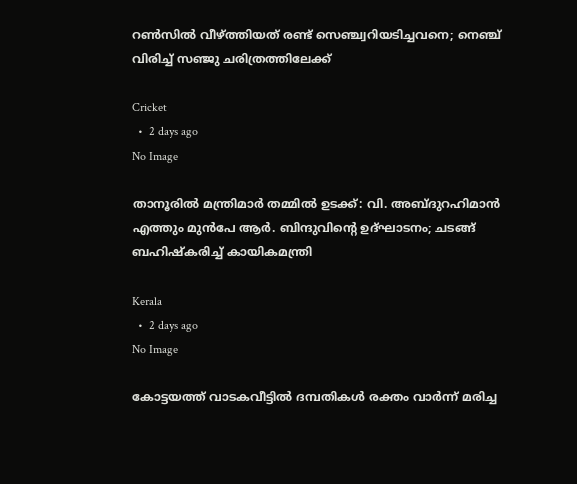റൺസിൽ വീഴ്ത്തിയത് രണ്ട് സെഞ്ച്വറിയടിച്ചവനെ; നെഞ്ച് വിരിച്ച് സഞ്ജു ചരിത്രത്തിലേക്ക്

Cricket
  •  2 days ago
No Image

താനൂരിൽ മന്ത്രിമാർ തമ്മിൽ ഉടക്ക്: വി. അബ്ദുറഹിമാൻ എത്തും മുൻപേ ആർ. ബിന്ദുവിന്റെ ഉദ്ഘാടനം; ചടങ്ങ് ബഹിഷ്കരിച്ച് കായികമന്ത്രി

Kerala
  •  2 days ago
No Image

കോട്ടയത്ത് വാടകവീട്ടില്‍ ദമ്പതികള്‍ രക്തം വാര്‍ന്ന് മരിച്ച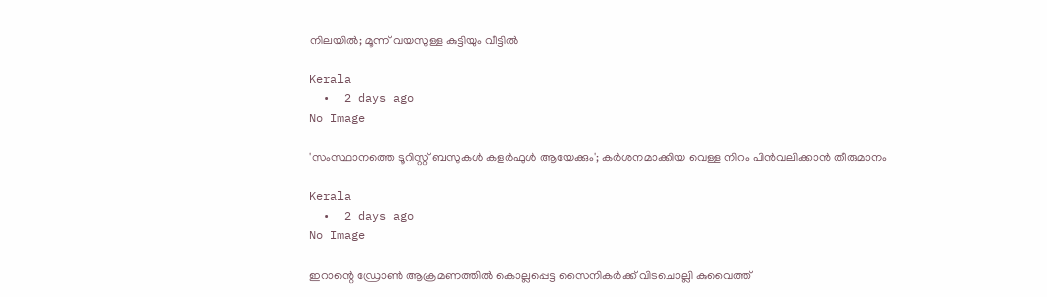നിലയില്‍; മൂന്ന് വയസുള്ള കുട്ടിയും വീട്ടില്‍

Kerala
  •  2 days ago
No Image

'സംസ്ഥാനത്തെ ടൂറിസ്റ്റ് ബസുകള്‍ കളര്‍ഫുള്‍ ആയേക്കും'; കര്‍ശനമാക്കിയ വെള്ള നിറം പിന്‍വലിക്കാന്‍ തീരുമാനം

Kerala
  •  2 days ago
No Image

ഇറാന്റെ ഡ്രോൺ ആക്രമണത്തിൽ കൊല്ലപ്പെട്ട സൈനികർക്ക് വിടചൊല്ലി കുവൈത്ത്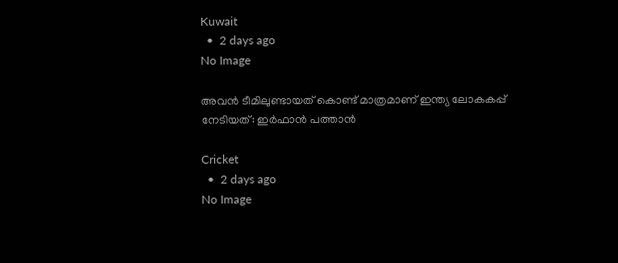Kuwait
  •  2 days ago
No Image

അവൻ ടീമിലുണ്ടായത് കൊണ്ട് മാത്രമാണ് ഇന്ത്യ ലോകകപ്പ് നേടിയത്: ഇർഫാൻ പത്താൻ

Cricket
  •  2 days ago
No Image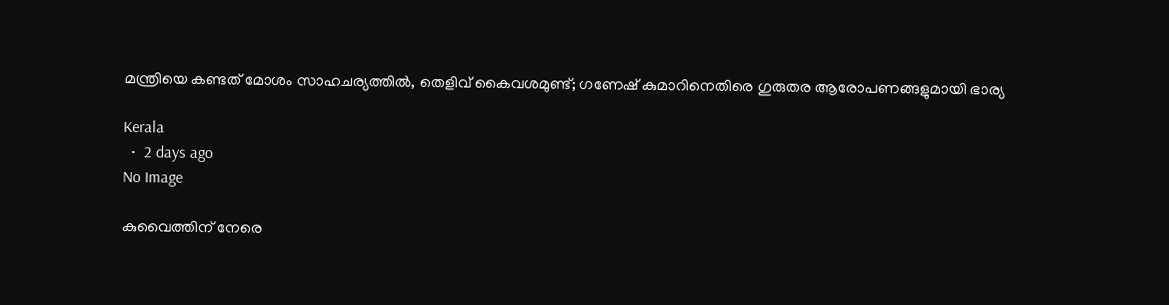മന്ത്രിയെ കണ്ടത് മോശം സാഹചര്യത്തിൽ, തെളിവ് കൈവശമുണ്ട്; ഗണേഷ് കുമാറിനെതിരെ ഗുരുതര ആരോപണങ്ങളുമായി ഭാര്യ

Kerala
  •  2 days ago
No Image

കുവൈത്തിന് നേരെ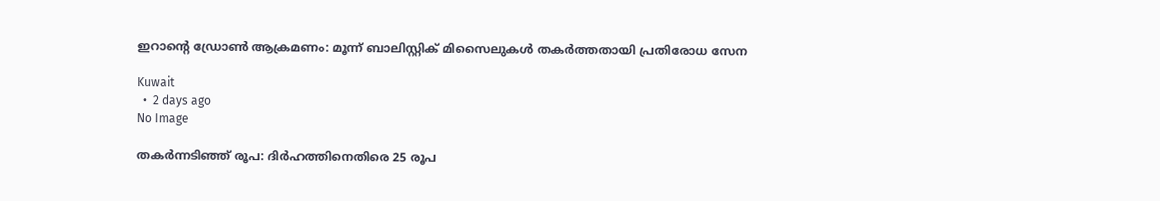ഇറാന്റെ ഡ്രോൺ ആക്രമണം: മൂന്ന് ബാലിസ്റ്റിക് മിസൈലുകൾ തകർത്തതായി പ്രതിരോധ സേന

Kuwait
  •  2 days ago
No Image

തകർന്നടിഞ്ഞ് രൂപ: ദിർഹത്തിനെതിരെ 25 രൂപ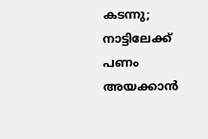കടന്നു; നാട്ടിലേക്ക് പണം അയക്കാൻ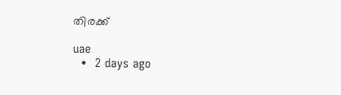തിരക്ക്

uae
  •  2 days ago